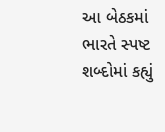આ બેઠકમાં ભારતે સ્પષ્ટ શબ્દોમાં કહ્યું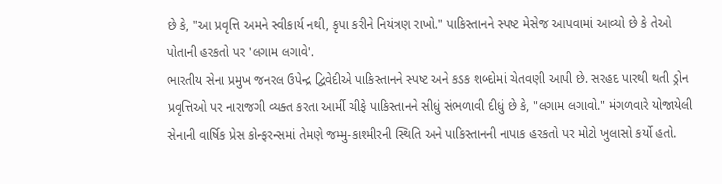છે કે, "આ પ્રવૃત્તિ અમને સ્વીકાર્ય નથી, કૃપા કરીને નિયંત્રણ રાખો." પાકિસ્તાનને સ્પષ્ટ મેસેજ આપવામાં આવ્યો છે કે તેઓ પોતાની હરકતો પર 'લગામ લગાવે'.
ભારતીય સેના પ્રમુખ જનરલ ઉપેન્દ્ર દ્વિવેદીએ પાકિસ્તાનને સ્પષ્ટ અને કડક શબ્દોમાં ચેતવણી આપી છે. સરહદ પારથી થતી ડ્રોન પ્રવૃત્તિઓ પર નારાજગી વ્યક્ત કરતા આર્મી ચીફે પાકિસ્તાનને સીધું સંભળાવી દીધું છે કે, "લગામ લગાવો." મંગળવારે યોજાયેલી સેનાની વાર્ષિક પ્રેસ કોન્ફરન્સમાં તેમણે જમ્મુ-કાશ્મીરની સ્થિતિ અને પાકિસ્તાનની નાપાક હરકતો પર મોટો ખુલાસો કર્યો હતો.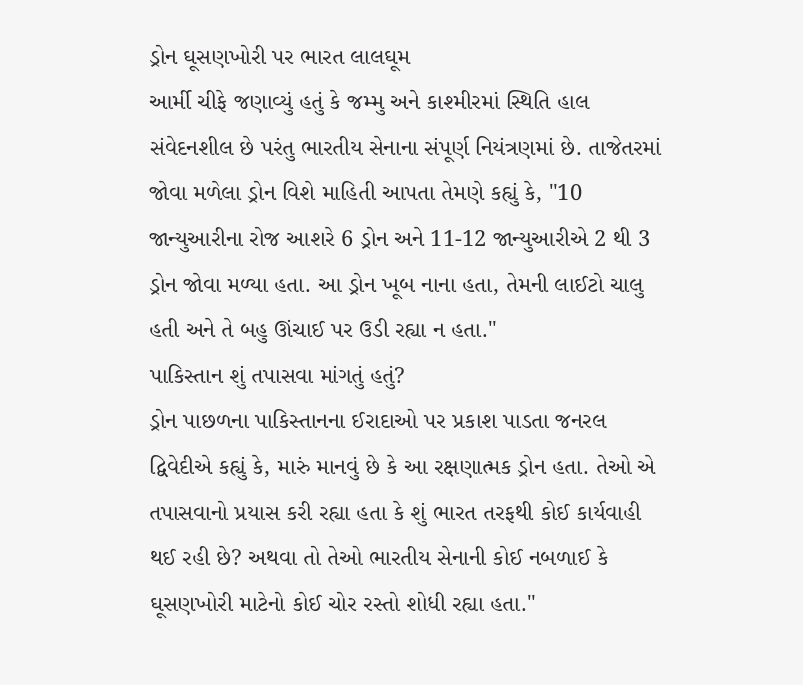ડ્રોન ઘૂસણખોરી પર ભારત લાલઘૂમ
આર્મી ચીફે જણાવ્યું હતું કે જમ્મુ અને કાશ્મીરમાં સ્થિતિ હાલ સંવેદનશીલ છે પરંતુ ભારતીય સેનાના સંપૂર્ણ નિયંત્રણમાં છે. તાજેતરમાં જોવા મળેલા ડ્રોન વિશે માહિતી આપતા તેમણે કહ્યું કે, "10 જાન્યુઆરીના રોજ આશરે 6 ડ્રોન અને 11-12 જાન્યુઆરીએ 2 થી 3 ડ્રોન જોવા મળ્યા હતા. આ ડ્રોન ખૂબ નાના હતા, તેમની લાઈટો ચાલુ હતી અને તે બહુ ઊંચાઈ પર ઉડી રહ્યા ન હતા."
પાકિસ્તાન શું તપાસવા માંગતું હતું?
ડ્રોન પાછળના પાકિસ્તાનના ઈરાદાઓ પર પ્રકાશ પાડતા જનરલ દ્વિવેદીએ કહ્યું કે, મારું માનવું છે કે આ રક્ષણાત્મક ડ્રોન હતા. તેઓ એ તપાસવાનો પ્રયાસ કરી રહ્યા હતા કે શું ભારત તરફથી કોઈ કાર્યવાહી થઈ રહી છે? અથવા તો તેઓ ભારતીય સેનાની કોઈ નબળાઈ કે ઘૂસણખોરી માટેનો કોઈ ચોર રસ્તો શોધી રહ્યા હતા."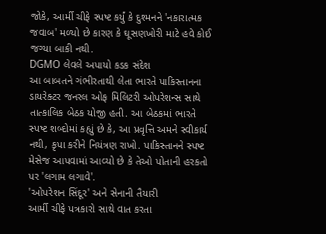જોકે, આર્મી ચીફે સ્પષ્ટ કર્યું કે દુશ્મનને 'નકારાત્મક જવાબ' મળ્યો છે કારણ કે ઘૂસણખોરી માટે હવે કોઈ જગ્યા બાકી નથી.
DGMO લેવલે અપાયો કડક સંદેશ
આ બાબતને ગંભીરતાથી લેતા ભારતે પાકિસ્તાનના ડાયરેક્ટર જનરલ ઓફ મિલિટરી ઓપરેશન્સ સાથે તાત્કાલિક બેઠક યોજી હતી. આ બેઠકમાં ભારતે સ્પષ્ટ શબ્દોમાં કહ્યું છે કે, આ પ્રવૃત્તિ અમને સ્વીકાર્ય નથી, કૃપા કરીને નિયંત્રણ રાખો. પાકિસ્તાનને સ્પષ્ટ મેસેજ આપવામાં આવ્યો છે કે તેઓ પોતાની હરકતો પર 'લગામ લગાવે'.
'ઓપરેશન સિંદૂર' અને સેનાની તૈયારી
આર્મી ચીફે પત્રકારો સાથે વાત કરતા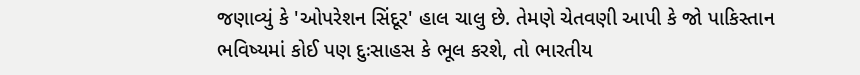જણાવ્યું કે 'ઓપરેશન સિંદૂર' હાલ ચાલુ છે. તેમણે ચેતવણી આપી કે જો પાકિસ્તાન ભવિષ્યમાં કોઈ પણ દુઃસાહસ કે ભૂલ કરશે, તો ભારતીય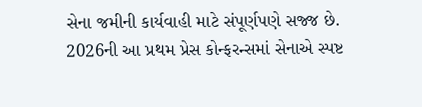સેના જમીની કાર્યવાહી માટે સંપૂર્ણપણે સજ્જ છે. 2026ની આ પ્રથમ પ્રેસ કોન્ફરન્સમાં સેનાએ સ્પષ્ટ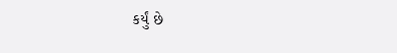કર્યું છે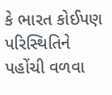કે ભારત કોઈપણ પરિસ્થિતિને પહોંચી વળવા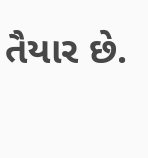તૈયાર છે.